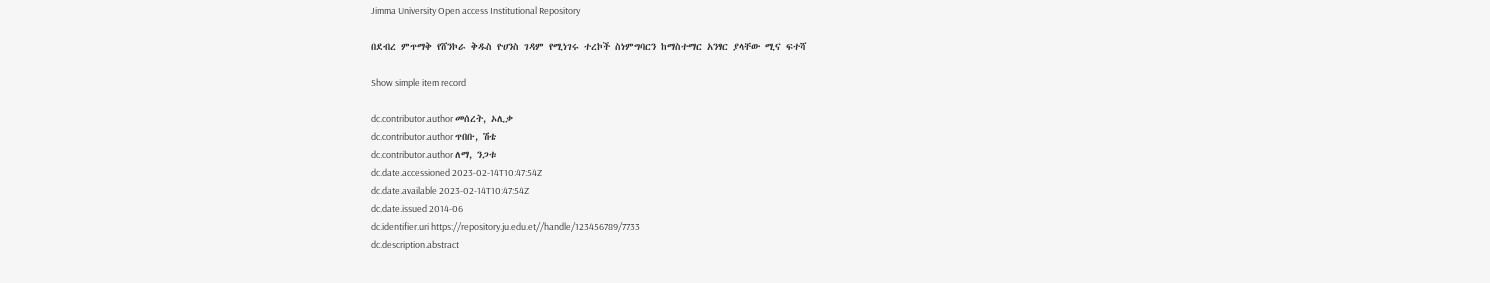Jimma University Open access Institutional Repository

በደብረ ምጥማቅ የሸንኮራ ቅዱስ ዮሀንስ ገዳም የሚነገሩ ተረኮች ስነምግባርን ከማስተማር አንፃር ያላቸው ሚና ፍተሻ

Show simple item record

dc.contributor.author መሰረት, ኦሊቃ
dc.contributor.author ጥበቡ, ሽቴ
dc.contributor.author ለማ, ንጋቱ
dc.date.accessioned 2023-02-14T10:47:54Z
dc.date.available 2023-02-14T10:47:54Z
dc.date.issued 2014-06
dc.identifier.uri https://repository.ju.edu.et//handle/123456789/7733
dc.description.abstract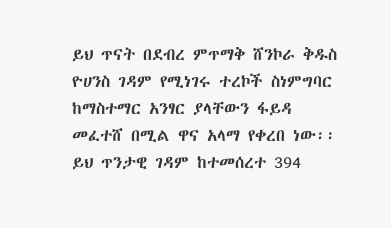ይህ ጥናት በደብረ ምጥማቅ ሸንኮራ ቅዱስ ዮሀንስ ገዳም የሚነገሩ ተረኮች ስነምግባር ከማስተማር አንፃር ያላቸውን ፋይዳ መፈተሸ በሚል ዋና አላማ የቀረበ ነው፡፡ ይህ ጥንታዊ ገዳም ከተመሰረተ 394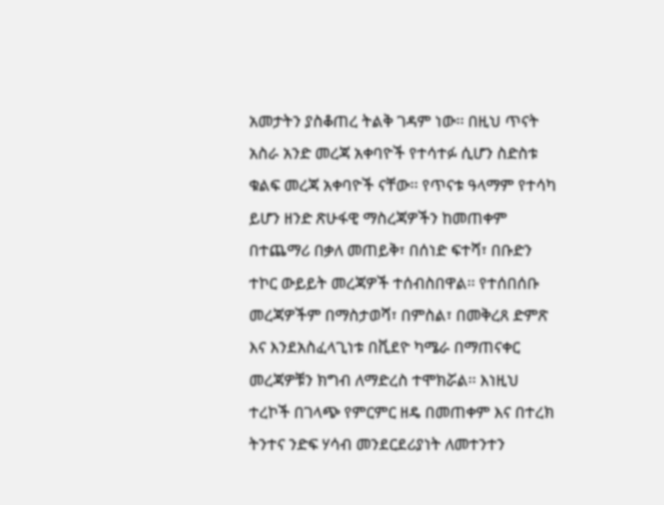አመታትን ያስቆጠረ ትልቅ ገዳም ነው፡፡ በዚህ ጥናት አስራ አንድ መረጃ አቀባዮች የተሳተፉ ሲሆን ስድስቱ ቁልፍ መረጃ አቀባዮች ናቸው፡፡ የጥናቱ ዓላማም የተሳካ ይሆን ዘንድ ጽሁፋዊ ማስረጃዎችን ከመጠቀም በተጨማሪ በቃለ መጠይቅ፣ በሰነድ ፍተሻ፣ በቡድን ተኮር ውይይት መረጃዎች ተሰብስበዋል፡፡ የተሰበሰቡ መረጃዎችም በማስታወሻ፣ በምስል፣ በመቅረጸ ድምጽ እና እንደአስፈላጊነቱ በቪደዮ ካሜራ በማጠናቀር መረጃዎቹን ክግብ ለማድረስ ተሞክሯል፡፡ እነዚህ ተረኮች በገላጭ የምርምር ዘዴ በመጠቀም እና በተረክ ትንተና ንድፍ ሃሳብ መንደርደሪያነት ለመተንተን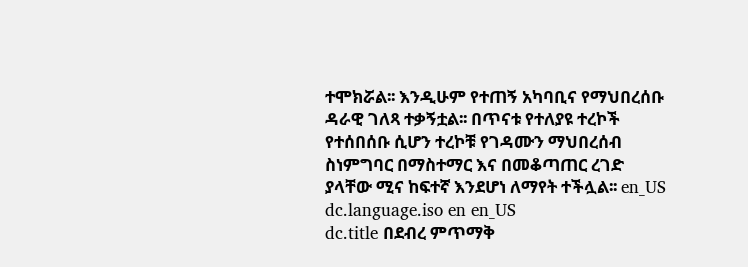ተሞክሯል፡፡ እንዲሁም የተጠኝ አካባቢና የማህበረሰቡ ዳራዊ ገለጻ ተቃኝቷል፡፡ በጥናቱ የተለያዩ ተረኮች የተሰበሰቡ ሲሆን ተረኮቹ የገዳሙን ማህበረሰብ ስነምግባር በማስተማር እና በመቆጣጠር ረገድ ያላቸው ሚና ከፍተኛ እንደሆነ ለማየት ተችሏል፡፡ en_US
dc.language.iso en en_US
dc.title በደብረ ምጥማቅ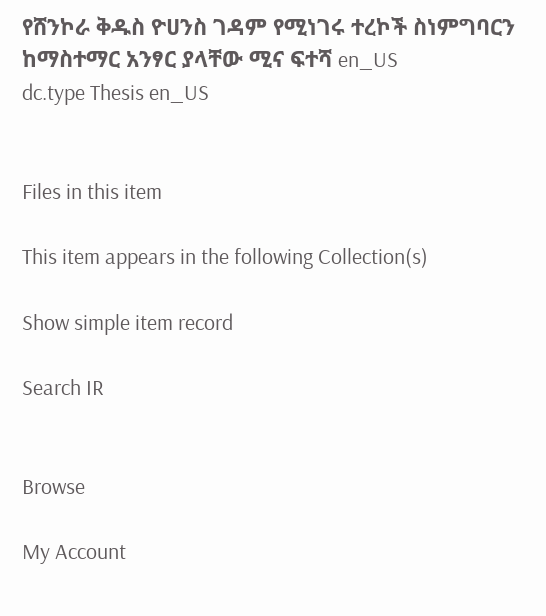የሸንኮራ ቅዱስ ዮሀንስ ገዳም የሚነገሩ ተረኮች ስነምግባርን ከማስተማር አንፃር ያላቸው ሚና ፍተሻ en_US
dc.type Thesis en_US


Files in this item

This item appears in the following Collection(s)

Show simple item record

Search IR


Browse

My Account